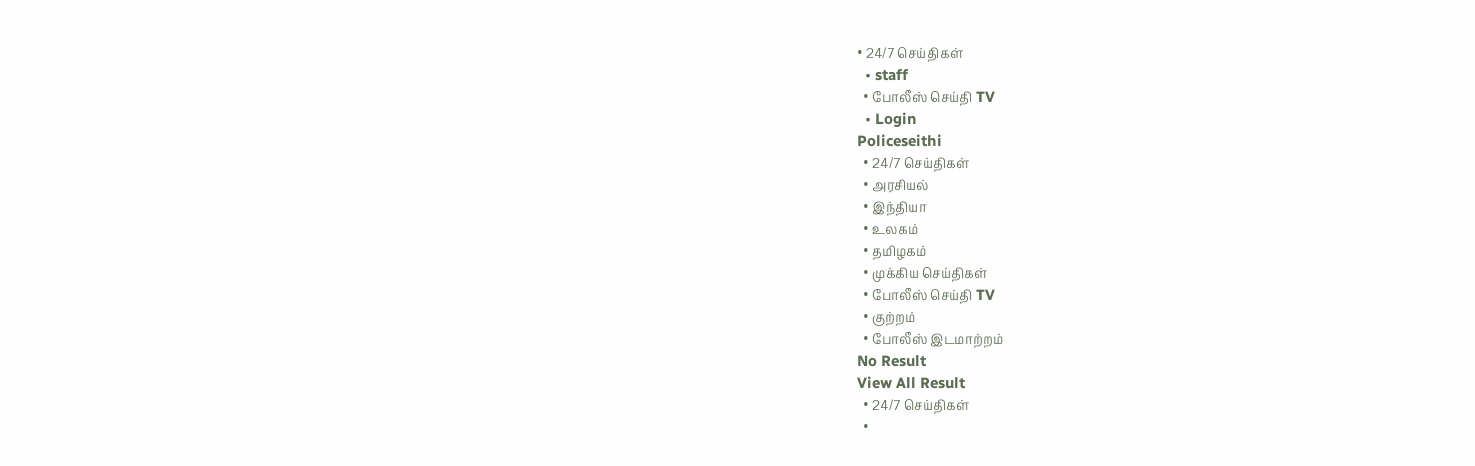• 24/7 செய்திகள்
  • staff
  • போலீஸ் செய்தி TV
  • Login
Policeseithi
  • 24/7 செய்திகள்
  • அரசியல்
  • இந்தியா
  • உலகம்
  • தமிழகம்
  • முக்கிய செய்திகள்
  • போலீஸ் செய்தி TV
  • குற்றம்
  • போலீஸ் இடமாற்றம்
No Result
View All Result
  • 24/7 செய்திகள்
  •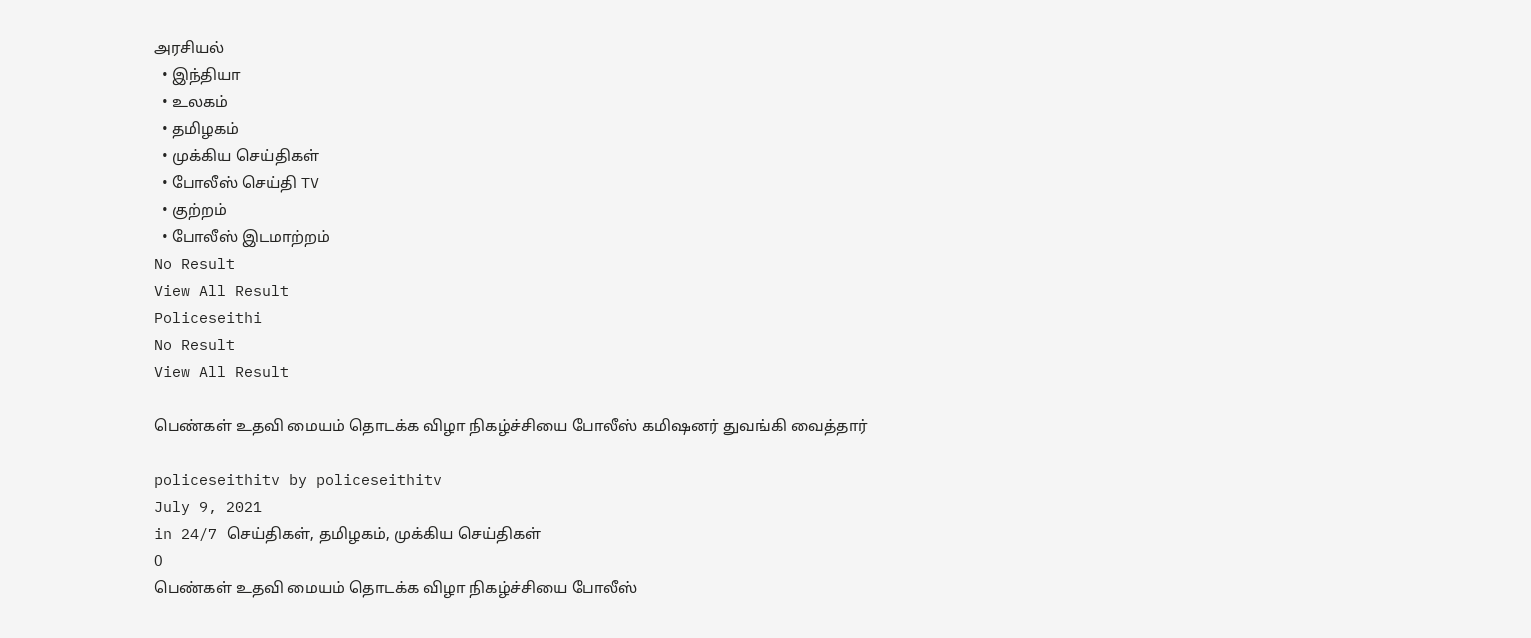அரசியல்
  • இந்தியா
  • உலகம்
  • தமிழகம்
  • முக்கிய செய்திகள்
  • போலீஸ் செய்தி TV
  • குற்றம்
  • போலீஸ் இடமாற்றம்
No Result
View All Result
Policeseithi
No Result
View All Result

பெண்‌‌‌கள் உதவி மையம் தொடக்க விழா நிகழ்‌‌‌ச்‌‌‌சியை போலீஸ்‌‌‌ கமிஷனர்‌‌‌ துவங்‌‌‌கி வைத்தார்‌‌‌

policeseithitv by policeseithitv
July 9, 2021
in 24/7 செய்திகள், தமிழகம், முக்கிய செய்திகள்
0
பெண்‌‌‌கள் உதவி மையம் தொடக்க விழா நிகழ்‌‌‌ச்‌‌‌சியை போலீஸ்‌‌‌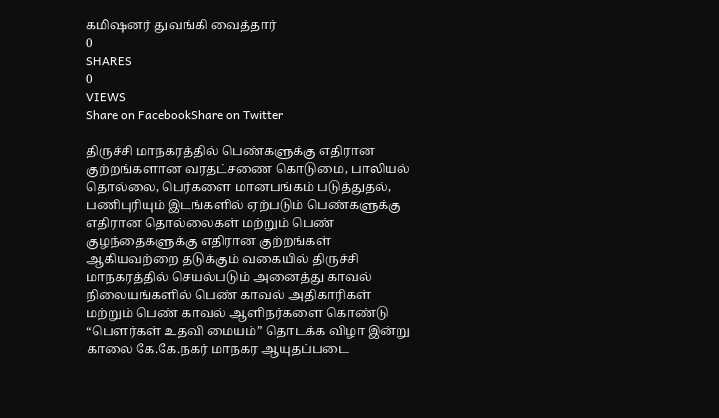கமிஷனர்‌‌‌ துவங்‌‌‌கி வைத்தார்‌‌‌
0
SHARES
0
VIEWS
Share on FacebookShare on Twitter

திருச்சி மாநகரத்தில் பெண்களுக்கு எதிரான குற்றங்களான வரதட்சணை கொடுமை, பாலியல் தொல்லை, பெர்களை மானபங்கம் படுத்துதல், பணிபுரியும் இடங்களில் ஏற்படும் பெண்களுக்கு எதிரான தொல்லைகள் மற்றும் பெண் குழந்தைகளுக்கு எதிரான குற்றங்கள் ஆகியவற்றை தடுக்கும் வகையில் திருச்சி மாநகரத்தில் செயல்படும் அனைத்து காவல் நிலையங்களில் பெண் காவல் அதிகாரிகள் மற்றும் பெண் காவல் ஆளிநர்களை கொண்டு “பௌர்கள் உதவி மையம்” தொடக்க விழா இன்று காலை கே.கே.நகர் மாநகர ஆயுதப்படை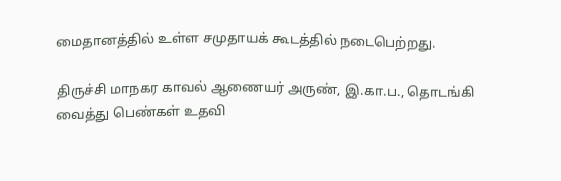மைதானத்தில் உள்ள சமுதாயக் கூடத்தில் நடைபெற்றது.

திருச்சி மாநகர காவல் ஆணையர் அருண், இ.கா.ப., தொடங்கி வைத்து பெண்கள் உதவி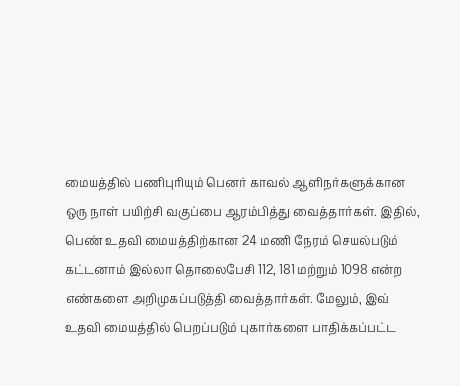மையத்தில் பணிபுரியும் பெனர் காவல் ஆளிநர்களுக்கான ஒரு நாள் பயிற்சி வகுப்பை ஆரம்பித்து வைத்தார்கள். இதில், பெண் உதவி மையத்திற்கான 24 மணி நேரம் செயல்படும் கட்டனாம் இல்லா தொலைபேசி 112, 181 மற்றும் 1098 என்ற எண்களை அறிமுகப்படுத்தி வைத்தார்கள். மேலும், இவ் உதவி மையத்தில் பெறப்படும் புகார்களை பாதிக்கப்பட்ட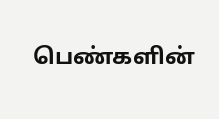பெண்களின்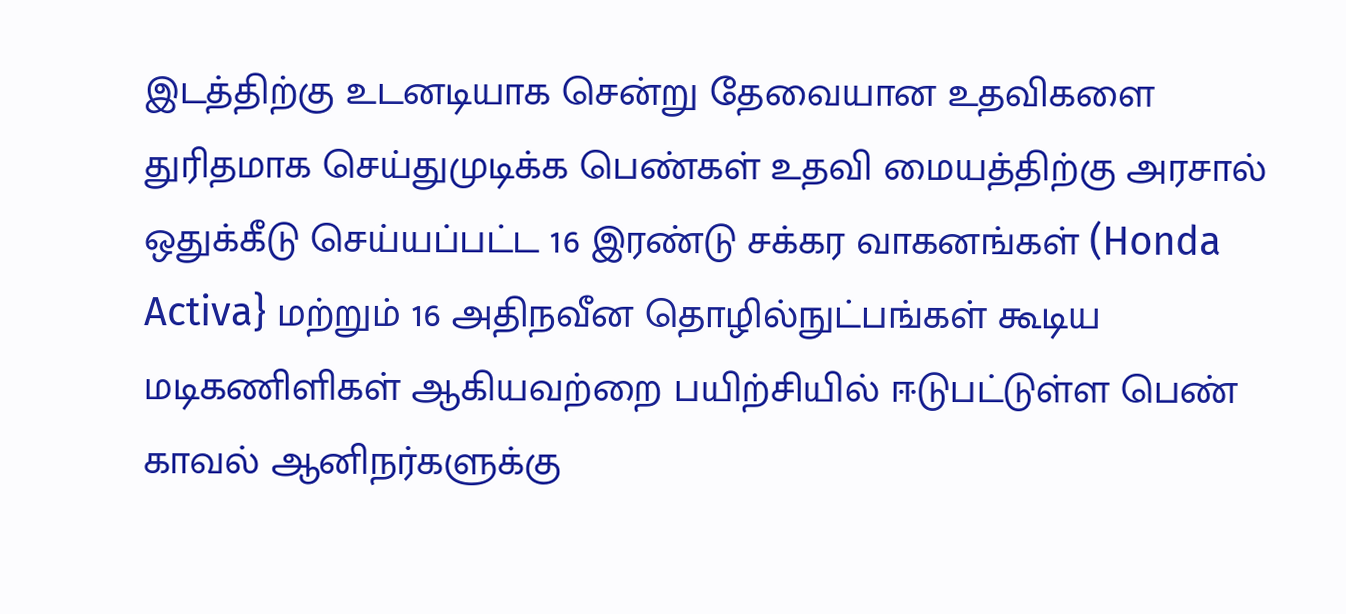இடத்திற்கு உடனடியாக சென்று தேவையான உதவிகளை துரிதமாக செய்துமுடிக்க பெண்கள் உதவி மையத்திற்கு அரசால் ஒதுக்கீடு செய்யப்பட்ட 16 இரண்டு சக்கர வாகனங்கள் (Honda Activa} மற்றும் 16 அதிநவீன தொழில்நுட்பங்கள் கூடிய மடிகணிளிகள் ஆகியவற்றை பயிற்சியில் ஈடுபட்டுள்ள பெண் காவல் ஆனிநர்களுக்கு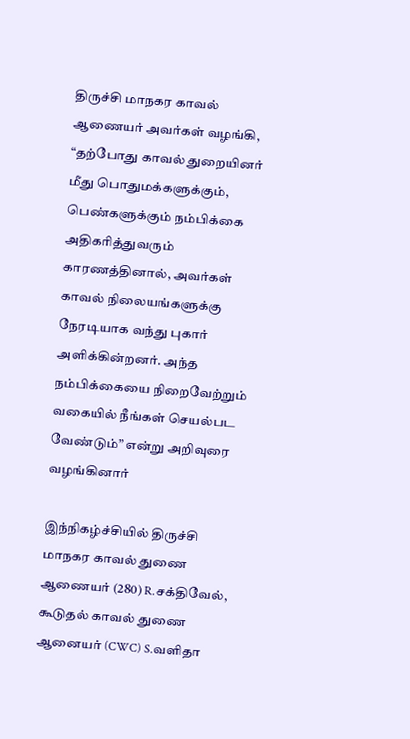திருச்சி மாநகர காவல் ஆணையர் அவர்கள் வழங்கி, “தற்போது காவல் துறையினர் மீது பொதுமக்களுக்கும், பெண்களுக்கும் நம்பிக்கை அதிகரித்துவரும் காரணத்தினால், அவர்கள் காவல் நிலையங்களுக்கு நேரடியாக வந்து புகார் அளிக்கின்றனர். அந்த நம்பிக்கையை நிறைவேற்றும் வகையில் நீங்கள் செயல்பட வேண்டும்” என்று அறிவுரை வழங்கினார்

இந்நிகழ்ச்சியில் திருச்சி மாநகர காவல் துணை ஆணையர் (280) R.சக்திவேல், கூடுதல் காவல் துணை ஆனையர் (CWC) S.வளிதா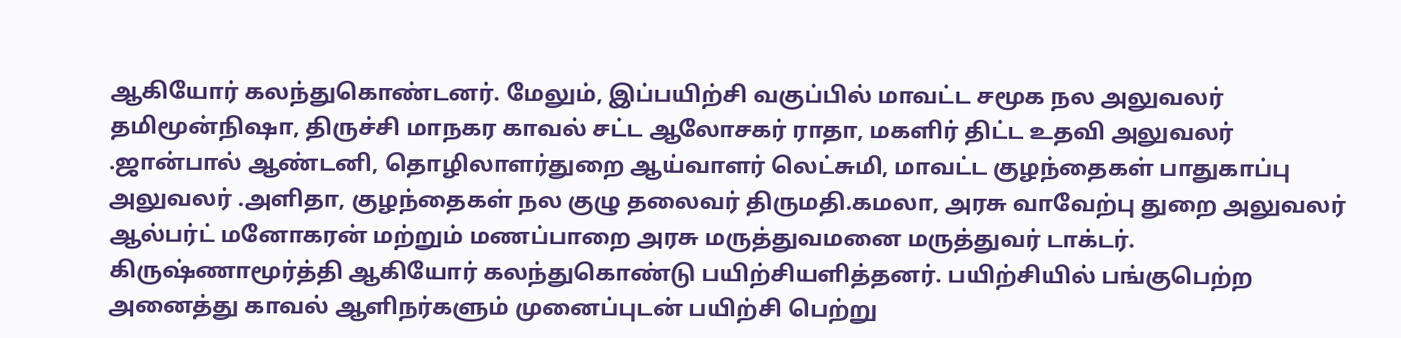ஆகியோர் கலந்துகொண்டனர். மேலும், இப்பயிற்சி வகுப்பில் மாவட்ட சமூக நல அலுவலர் தமிமூன்நிஷா, திருச்சி மாநகர காவல் சட்ட ஆலோசகர் ராதா, மகளிர் திட்ட உதவி அலுவலர் .ஜான்பால் ஆண்டனி, தொழிலாளர்துறை ஆய்வாளர் லெட்சுமி, மாவட்ட குழந்தைகள் பாதுகாப்பு அலுவலர் .அளிதா, குழந்தைகள் நல குழு தலைவர் திருமதி.கமலா, அரசு வாவேற்பு துறை அலுவலர் ஆல்பர்ட் மனோகரன் மற்றும் மணப்பாறை அரசு மருத்துவமனை மருத்துவர் டாக்டர். கிருஷ்ணாமூர்த்தி ஆகியோர் கலந்துகொண்டு பயிற்சியளித்தனர். பயிற்சியில் பங்குபெற்ற அனைத்து காவல் ஆளிநர்களும் முனைப்புடன் பயிற்சி பெற்று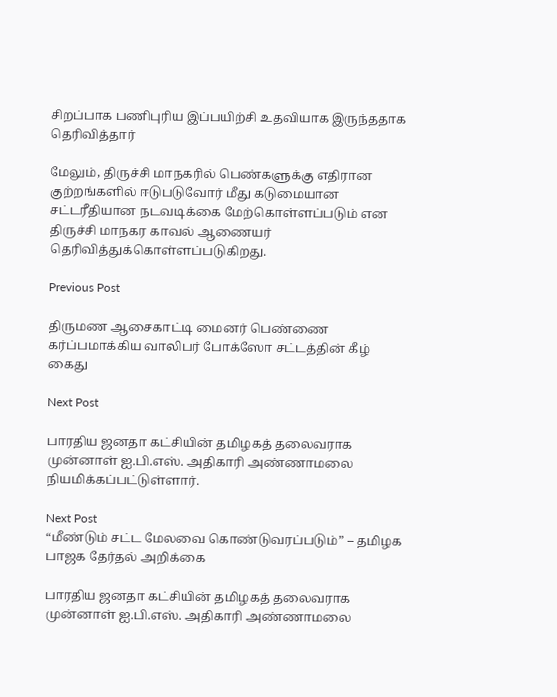சிறப்பாக பணிபுரிய இப்பயிற்சி உதவியாக இருந்ததாக தெரிவித்தார்

மேலும், திருச்சி மாநகரில் பெண்களுக்கு எதிரான குற்றங்களில் ஈடுபடுவோர் மீது கடுமையான சட்டரீதியான நடவடிக்கை மேற்கொள்ளப்படும் என திருச்சி மாநகர காவல் ஆணையர் தெரிவித்துக்கொள்ளப்படுகிறது.

Previous Post

திருமண ஆசைகாட்டி மைனர் பெண்ணை கர்ப்பமாக்கிய வாலிபர் போக்ஸோ சட்டத்தின் கீழ் கைது

Next Post

பாரதிய ஜனதா கட்சியின் தமிழகத் தலைவராக முன்னாள் ஐ.பி.எஸ். அதிகாரி அண்ணாமலை நியமிக்கப்பட்டுள்ளார்.

Next Post
“மீண்டும் சட்ட மேலவை கொண்டுவரப்படும்” – தமிழக பாஜக தேர்தல் அறிக்கை

பாரதிய ஜனதா கட்சியின் தமிழகத் தலைவராக முன்னாள் ஐ.பி.எஸ். அதிகாரி அண்ணாமலை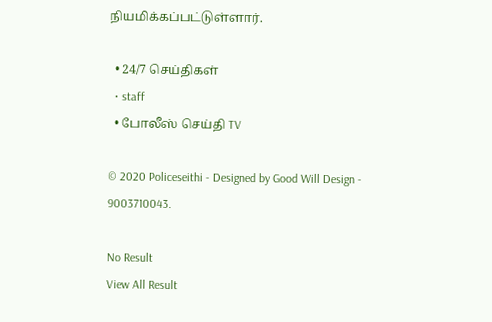நியமிக்கப்பட்டுள்ளார்.

  • 24/7 செய்திகள்
  • staff
  • போலீஸ் செய்தி TV

© 2020 Policeseithi - Designed by Good Will Design - 9003710043.

No Result
View All Result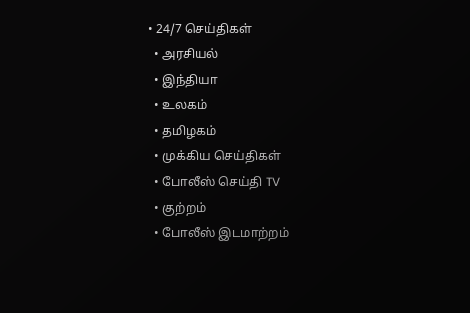• 24/7 செய்திகள்
  • அரசியல்
  • இந்தியா
  • உலகம்
  • தமிழகம்
  • முக்கிய செய்திகள்
  • போலீஸ் செய்தி TV
  • குற்றம்
  • போலீஸ் இடமாற்றம்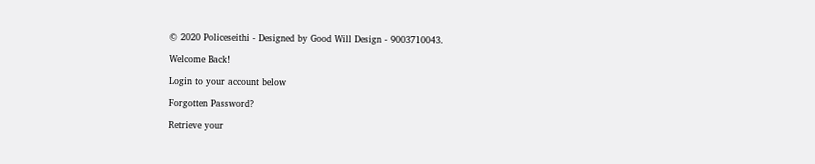© 2020 Policeseithi - Designed by Good Will Design - 9003710043.

Welcome Back!

Login to your account below

Forgotten Password?

Retrieve your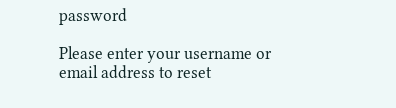password

Please enter your username or email address to reset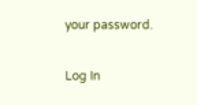your password.

Log In